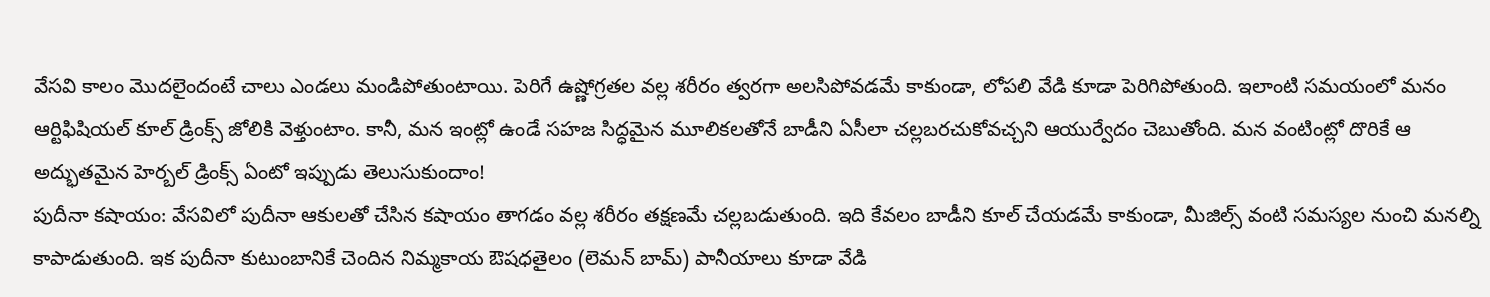వేసవి కాలం మొదలైందంటే చాలు ఎండలు మండిపోతుంటాయి. పెరిగే ఉష్ణోగ్రతల వల్ల శరీరం త్వరగా అలసిపోవడమే కాకుండా, లోపలి వేడి కూడా పెరిగిపోతుంది. ఇలాంటి సమయంలో మనం ఆర్టిఫిషియల్ కూల్ డ్రింక్స్ జోలికి వెళ్తుంటాం. కానీ, మన ఇంట్లో ఉండే సహజ సిద్ధమైన మూలికలతోనే బాడీని ఏసీలా చల్లబరచుకోవచ్చని ఆయుర్వేదం చెబుతోంది. మన వంటింట్లో దొరికే ఆ అద్భుతమైన హెర్బల్ డ్రింక్స్ ఏంటో ఇప్పుడు తెలుసుకుందాం!
పుదీనా కషాయం: వేసవిలో పుదీనా ఆకులతో చేసిన కషాయం తాగడం వల్ల శరీరం తక్షణమే చల్లబడుతుంది. ఇది కేవలం బాడీని కూల్ చేయడమే కాకుండా, మీజిల్స్ వంటి సమస్యల నుంచి మనల్ని కాపాడుతుంది. ఇక పుదీనా కుటుంబానికే చెందిన నిమ్మకాయ ఔషధతైలం (లెమన్ బామ్) పానీయాలు కూడా వేడి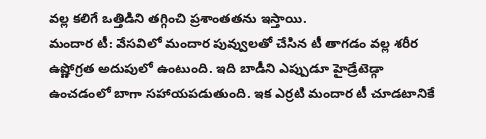వల్ల కలిగే ఒత్తిడిని తగ్గించి ప్రశాంతతను ఇస్తాయి.
మందార టీ: వేసవిలో మందార పువ్వులతో చేసిన టీ తాగడం వల్ల శరీర ఉష్ణోగ్రత అదుపులో ఉంటుంది. ఇది బాడీని ఎప్పుడూ హైడ్రేటెడ్గా ఉంచడంలో బాగా సహాయపడుతుంది. ఇక ఎర్రటి మందార టీ చూడటానికే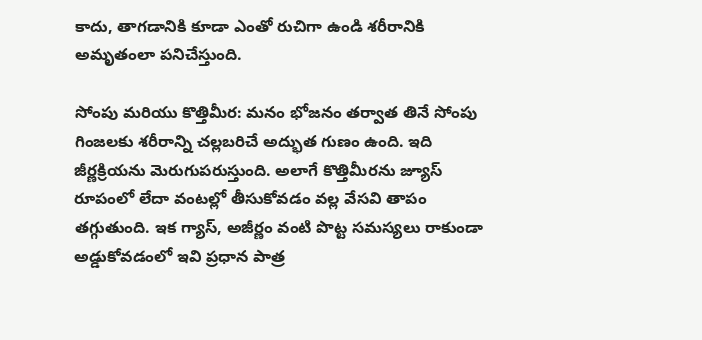కాదు, తాగడానికి కూడా ఎంతో రుచిగా ఉండి శరీరానికి అమృతంలా పనిచేస్తుంది.

సోంపు మరియు కొత్తిమీర: మనం భోజనం తర్వాత తినే సోంపు గింజలకు శరీరాన్ని చల్లబరిచే అద్భుత గుణం ఉంది. ఇది జీర్ణక్రియను మెరుగుపరుస్తుంది. అలాగే కొత్తిమీరను జ్యూస్ రూపంలో లేదా వంటల్లో తీసుకోవడం వల్ల వేసవి తాపం తగ్గుతుంది. ఇక గ్యాస్, అజీర్ణం వంటి పొట్ట సమస్యలు రాకుండా అడ్డుకోవడంలో ఇవి ప్రధాన పాత్ర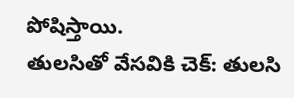పోషిస్తాయి.
తులసితో వేసవికి చెక్: తులసి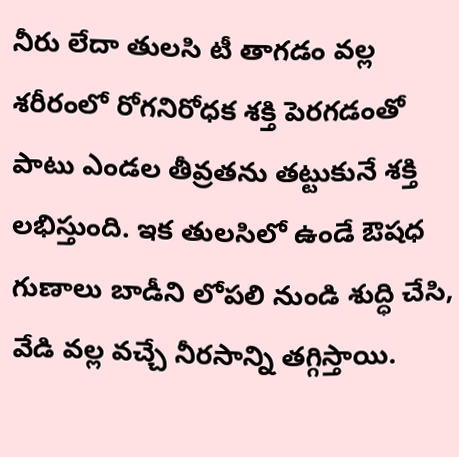నీరు లేదా తులసి టీ తాగడం వల్ల శరీరంలో రోగనిరోధక శక్తి పెరగడంతో పాటు ఎండల తీవ్రతను తట్టుకునే శక్తి లభిస్తుంది. ఇక తులసిలో ఉండే ఔషధ గుణాలు బాడీని లోపలి నుండి శుద్ధి చేసి, వేడి వల్ల వచ్చే నీరసాన్ని తగ్గిస్తాయి.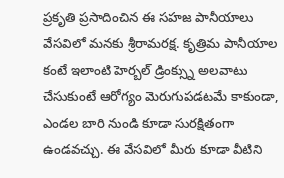ప్రకృతి ప్రసాదించిన ఈ సహజ పానీయాలు వేసవిలో మనకు శ్రీరామరక్ష. కృత్రిమ పానీయాల కంటే ఇలాంటి హెర్బల్ డ్రింక్స్ను అలవాటు చేసుకుంటే ఆరోగ్యం మెరుగుపడటమే కాకుండా, ఎండల బారి నుండి కూడా సురక్షితంగా ఉండవచ్చు. ఈ వేసవిలో మీరు కూడా వీటిని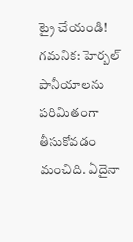ట్రై చేయండి!
గమనిక: హెర్బల్ పానీయాలను పరిమితంగా తీసుకోవడం మంచిది. ఏదైనా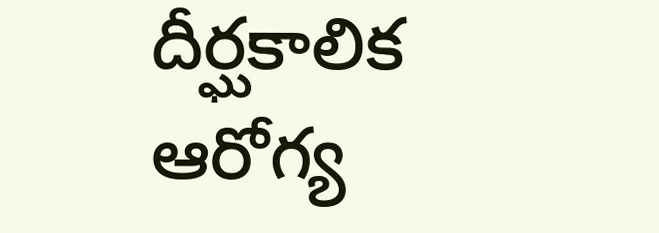దీర్ఘకాలిక ఆరోగ్య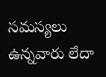సమస్యలు ఉన్నవారు లేదా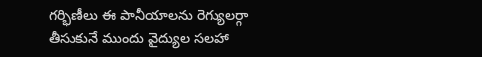గర్భిణీలు ఈ పానీయాలను రెగ్యులర్గా తీసుకునే ముందు వైద్యుల సలహా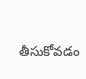తీసుకోవడం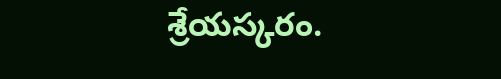శ్రేయస్కరం.